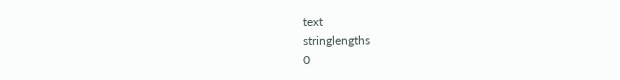text
stringlengths
0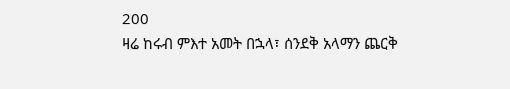200
ዛሬ ከሩብ ምእተ አመት በኋላ፣ ሰንደቅ አላማን ጨርቅ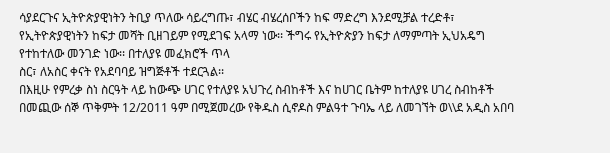ሳያደርጉና ኢትዮጵያዊነትን ትቢያ ጥለው ሳይረግጡ፣ ብሄር ብሄረሰቦችን ከፍ ማድረግ እንደሚቻል ተረድቶ፣ የኢትዮጵያዊነትን ከፍታ መሻት ቢዘገይም የሚደገፍ አላማ ነው፡፡ ችግሩ የኢትዮጵያን ከፍታ ለማምጣት ኢህአዴግ የተከተለው መንገድ ነው፡፡ በተለያዩ መፈክሮች ጥላ
ስር፣ ለአስር ቀናት የአደባባይ ዝግጅቶች ተደርጓል፡፡
በእዚሁ የምረቃ ስነ ስርዓት ላይ ከውጭ ሀገር የተለያዩ አህጉረ ስብከቶች እና ከሀገር ቤትም ከተለያዩ ሀገረ ስብከቶች በመጪው ሰኞ ጥቅምት 12/2011 ዓም በሚጀመረው የቅዱስ ሲኖዶስ ምልዓተ ጉባኤ ላይ ለመገኘት ወ\\ደ አዲስ አበባ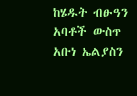ከሄዱት ብፁዓን አባቶች ውስጥ አቡነ ኤልያስን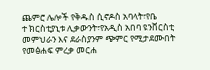ጨምሮ ሌሎች የቅዱስ ሲኖዶስ አባላት፣የቤ
ተ ክርስቲያኒቱ ሊቃውንት፣የአዲስ አበባ ዩንቨርስቲ መምህራን እና ደራስያንም ጭምር የሚታደሙበት የመፅሐፍ ምረቃ መርሐ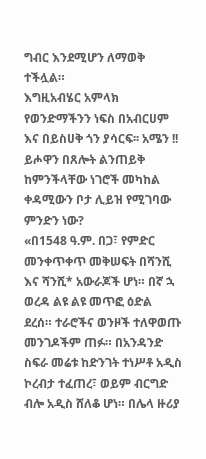ግብር እንደሚሆን ለማወቅ ተችሏል።
እግዚአብሄር አምላክ የወንድማችንን ነፍስ በአብርሀም እና በይስሀቅ ጎን ያሳርፍ፡፡ አሜን !!
ይሖዋን በጸሎት ልንጠይቅ ከምንችላቸው ነገሮች መካከል ቀዳሚውን ቦታ ሊይዝ የሚገባው ምንድን ነው?
«በ1548 ዓ.ም. በጋ፣ የምድር መንቀጥቀጥ መቅሠፍት በሻንሺ እና ሻንሺ* አውራጆች ሆነ። በኛ ኋ ወረዳ ልዩ ልዩ መጥፎ ዕድል ደረሰ። ተራሮችና ወንዞች ተለዋወጡ መንገዶችም ጠፉ። በአንዳንድ ስፍራ መሬቱ ከድንገት ተነሥቶ አዲስ ኮረብታ ተፈጠረ፣ ወይም ብርግድ ብሎ አዲስ ሸለቆ ሆነ። በሌላ ዙሪያ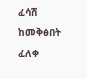ፈሳሽ ከመቅፅበት ፈለቀ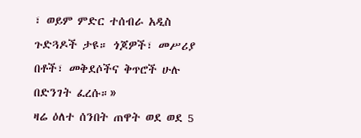፣ ወይም ምድር ተሰብራ አዲስ ጉድጓዶች ታዩ። ጎጆዎች፣ መሥሪያ በቶች፣ መቅደሶችና ቅጥሮች ሁሉ በድንገት ፈረሱ።»
ዛሬ ዕለተ ሰንበት ጠዋት ወደ ወደ 5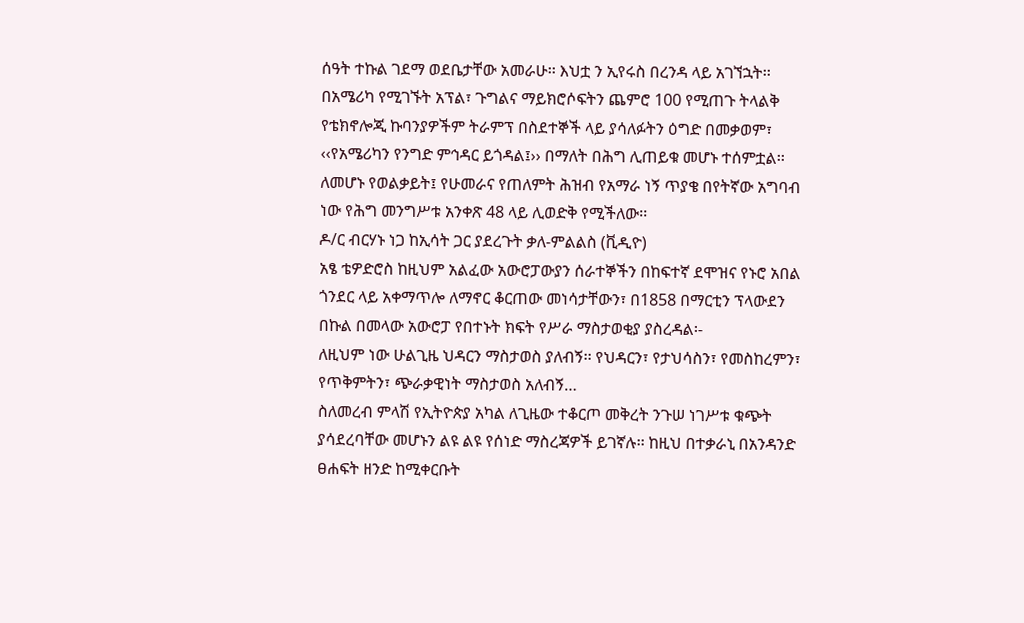ሰዓት ተኩል ገደማ ወደቤታቸው አመራሁ፡፡ እህቷ ን ኢየሩስ በረንዳ ላይ አገኘኋት፡፡
በአሜሪካ የሚገኙት አፕል፣ ጉግልና ማይክሮሶፍትን ጨምሮ 100 የሚጠጉ ትላልቅ የቴክኖሎጂ ኩባንያዎችም ትራምፕ በስደተኞች ላይ ያሳለፉትን ዕግድ በመቃወም፣ ‹‹የአሜሪካን የንግድ ምኅዳር ይጎዳል፤›› በማለት በሕግ ሊጠይቁ መሆኑ ተሰምቷል፡፡
ለመሆኑ የወልቃይት፤ የሁመራና የጠለምት ሕዝብ የአማራ ነኝ ጥያቄ በየትኛው አግባብ ነው የሕግ መንግሥቱ አንቀጽ 48 ላይ ሊወድቅ የሚችለው፡፡
ዶ/ር ብርሃኑ ነጋ ከኢሳት ጋር ያደረጉት ቃለ-ምልልስ (ቪዲዮ)
አፄ ቴዎድሮስ ከዚህም አልፈው አውሮፓውያን ሰራተኞችን በከፍተኛ ደሞዝና የኑሮ አበል ጎንደር ላይ አቀማጥሎ ለማኖር ቆርጠው መነሳታቸውን፣ በ1858 በማርቲን ፕላውደን በኩል በመላው አውሮፓ የበተኑት ክፍት የሥራ ማስታወቂያ ያስረዳል፡-
ለዚህም ነው ሁልጊዜ ህዳርን ማስታወስ ያለብኝ፡፡ የህዳርን፣ የታህሳስን፣ የመስከረምን፣ የጥቅምትን፣ ጭራቃዊነት ማስታወስ አለብኝ…
ስለመረብ ምላሽ የኢትዮጵያ አካል ለጊዜው ተቆርጦ መቅረት ንጉሠ ነገሥቱ ቁጭት ያሳደረባቸው መሆኑን ልዩ ልዩ የሰነድ ማስረጃዎች ይገኛሉ፡፡ ከዚህ በተቃራኒ በአንዳንድ ፀሐፍት ዘንድ ከሚቀርቡት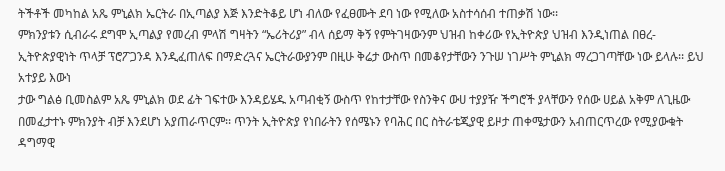ትችቶች መካከል አጼ ምኒልክ ኤርትራ በኢጣልያ እጅ እንድትቆይ ሆነ ብለው የፈፀሙት ደባ ነው የሚለው አስተሳሰብ ተጠቃሽ ነው፡፡
ምክንያቱን ሲብራሩ ደግሞ ኢጣልያ የመረብ ምላሽ ግዛትን “ኤሪትሪያ” ብላ ሰይማ ቅኝ የምትገዛውንም ህዝብ ከቀሪው የኢትዮጵያ ህዝብ እንዲነጠል በፀረ-ኢትዮጵያዊነት ጥላቻ ፕሮፖጋንዳ እንዲፈጠለፍ በማድረጓና ኤርትራውያንም በዚሁ ቅሬታ ውስጥ በመቆየታቸውን ንጉሠ ነገሥት ምኒልክ ማረጋገጣቸው ነው ይላሉ፡፡ ይህ አተያይ እውነ
ታው ግልፅ ቢመስልም አጼ ምኒልክ ወደ ፊት ገፍተው እንዳይሄዱ አጣብቂኝ ውስጥ የከተታቸው የስንቅና ውሀ ተያያዥ ችግሮች ያላቸውን የሰው ሀይል አቅም ለጊዜው በመፈታተኑ ምክንያት ብቻ እንደሆነ አያጠራጥርም፡፡ ጥንት ኢትዮጵያ የነበራትን የሰሜኑን የባሕር በር ስትራቴጂያዊ ይዞታ ጠቀሜታውን አብጠርጥረው የሚያውቁት ዳግማዊ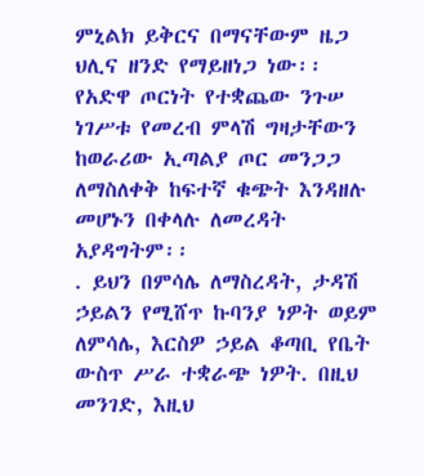ምኒልክ ይቅርና በማናቸውም ዜጋ ህሊና ዘንድ የማይዘነጋ ነው፡፡ የአድዋ ጦርነት የተቋጨው ንጉሠ ነገሥቱ የመረብ ምላሽ ግዛታቸውን ከወራሪው ኢጣልያ ጦር መንጋጋ ለማስለቀቅ ከፍተኛ ቁጭት እንዳዘሉ መሆኑን በቀላሉ ለመረዳት አያዳግትም፡፡
. ይህን በምሳሌ ለማስረዳት, ታዳሽ ኃይልን የሚሸጥ ኩባንያ ነዎት ወይም ለምሳሌ, እርስዎ ኃይል ቆጣቢ የቤት ውስጥ ሥራ ተቋራጭ ነዎት. በዚህ መንገድ, እዚህ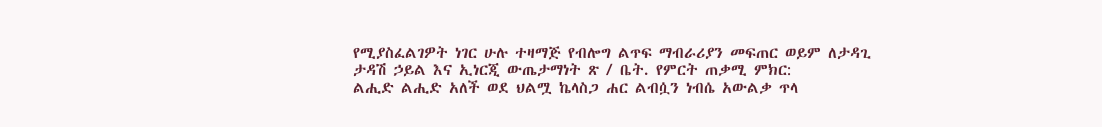የሚያስፈልገዎት ነገር ሁሉ ተዛማጅ የብሎግ ልጥፍ ማብራሪያን መፍጠር ወይም ለታዳጊ ታዳሽ ኃይል እና ኢነርጂ ውጤታማነት ጽ / ቤት. የምርት ጠቃሚ ምክር:
ልሒድ ልሒድ አለች ወደ ህልሟ ኬላስጋ ሐር ልብሷን ነብሴ አውልቃ ጥላ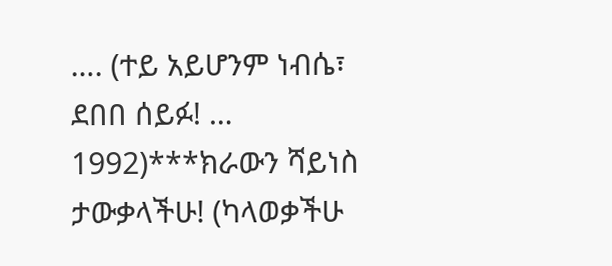…. (ተይ አይሆንም ነብሴ፣ ደበበ ሰይፉ! … 1992)***ክራውን ሻይነስ ታውቃላችሁ! (ካላወቃችሁ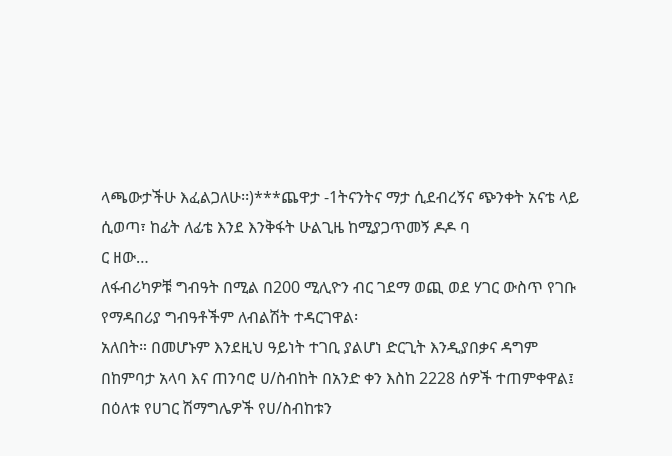ላጫውታችሁ እፈልጋለሁ፡፡)***ጨዋታ -1ትናንትና ማታ ሲደብረኝና ጭንቀት አናቴ ላይ ሲወጣ፣ ከፊት ለፊቴ እንደ እንቅፋት ሁልጊዜ ከሚያጋጥመኝ ዶዶ ባ
ር ዘው…
ለፋብሪካዎቹ ግብዓት በሚል በ200 ሚሊዮን ብር ገደማ ወጪ ወደ ሃገር ውስጥ የገቡ የማዳበሪያ ግብዓቶችም ለብልሽት ተዳርገዋል፡
አለበት። በመሆኑም እንደዚህ ዓይነት ተገቢ ያልሆነ ድርጊት እንዲያበቃና ዳግም
በከምባታ አላባ እና ጠንባሮ ሀ/ስብከት በአንድ ቀን እስከ 2228 ሰዎች ተጠምቀዋል፤ በዕለቱ የሀገር ሽማግሌዎች የሀ/ስብከቱን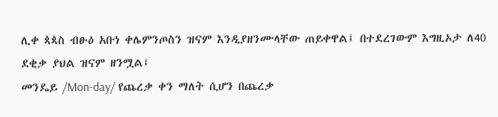ሊቀ ጳጳስ ብፁዕ አቡነ ቀሌምንጦስን ዝናም እንዲያዘንሙላቸው ጠይቀዋል፤ በተደረገውም እግዚኦታ ለ40 ደቂቃ ያህል ዝናም ዘንሟል፤
መንዴይ /Mon-day/ የጨረቃ ቀን ማለት ሲሆን በጨረቃ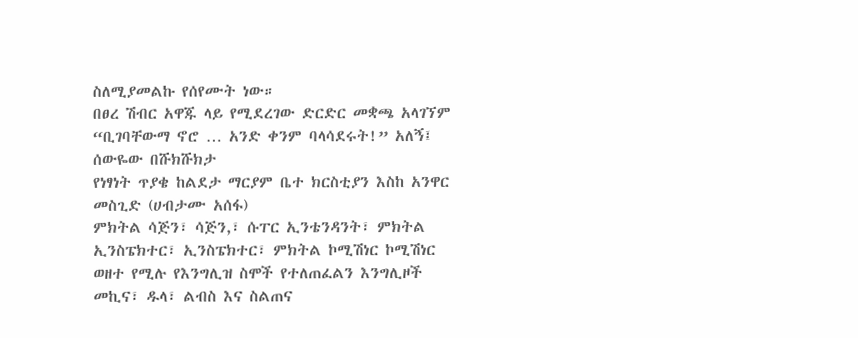ስለሚያመልኩ የሰየሙት ነው።
በፀረ ሽብር አዋጁ ላይ የሚደረገው ድርድር መቋጫ አላገኘም
“ቢገባቸውማ ኖሮ … አንድ ቀንም ባላሳደሩት!” አለኝ፤ ሰውዬው በሹክሹክታ
የነፃነት ጥያቄ ከልደታ ማርያም ቤተ ክርስቲያን እስከ አንዋር መስጊድ (ሀብታሙ አሰፋ)
ምክትል ሳጅን፣ ሳጅን,፣ ሱፐር ኢንቴንዳንት፣ ምክትል ኢንስፔክተር፣ ኢንስፔክተር፣ ምክትል ኮሚሽነር ኮሚሽነር ወዘተ የሚሉ የእንግሊዝ ስሞች የተለጠፈልን እንግሊዞች መኪና፣ ዱላ፣ ልብስ እና ስልጠና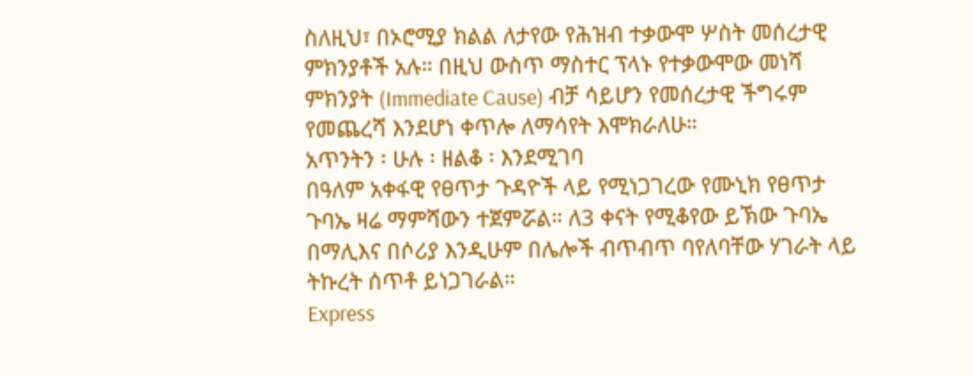ስለዚህ፣ በኦሮሚያ ክልል ለታየው የሕዝብ ተቃውሞ ሦስት መሰረታዊ ምክንያቶች አሉ። በዚህ ውስጥ ማስተር ፕላኑ የተቃውሞው መነሻ ምክንያት (Immediate Cause) ብቻ ሳይሆን የመሰረታዊ ችግሩም የመጨረሻ እንደሆነ ቀጥሎ ለማሳየት እሞክራለሁ።
አጥንትን ፡ ሁሉ ፡ ዘልቆ ፡ እንደሚገባ
በዓለም አቀፋዊ የፀጥታ ጉዳዮች ላይ የሚነጋገረው የሙኒክ የፀጥታ ጉባኤ ዛሬ ማምሻውን ተጀምሯል። ለ3 ቀናት የሚቆየው ይኽው ጉባኤ በማሊእና በሶሪያ እንዲሁም በሌሎች ብጥብጥ ባየለባቸው ሃገራት ላይ ትኩረት ሰጥቶ ይነጋገራል።
Express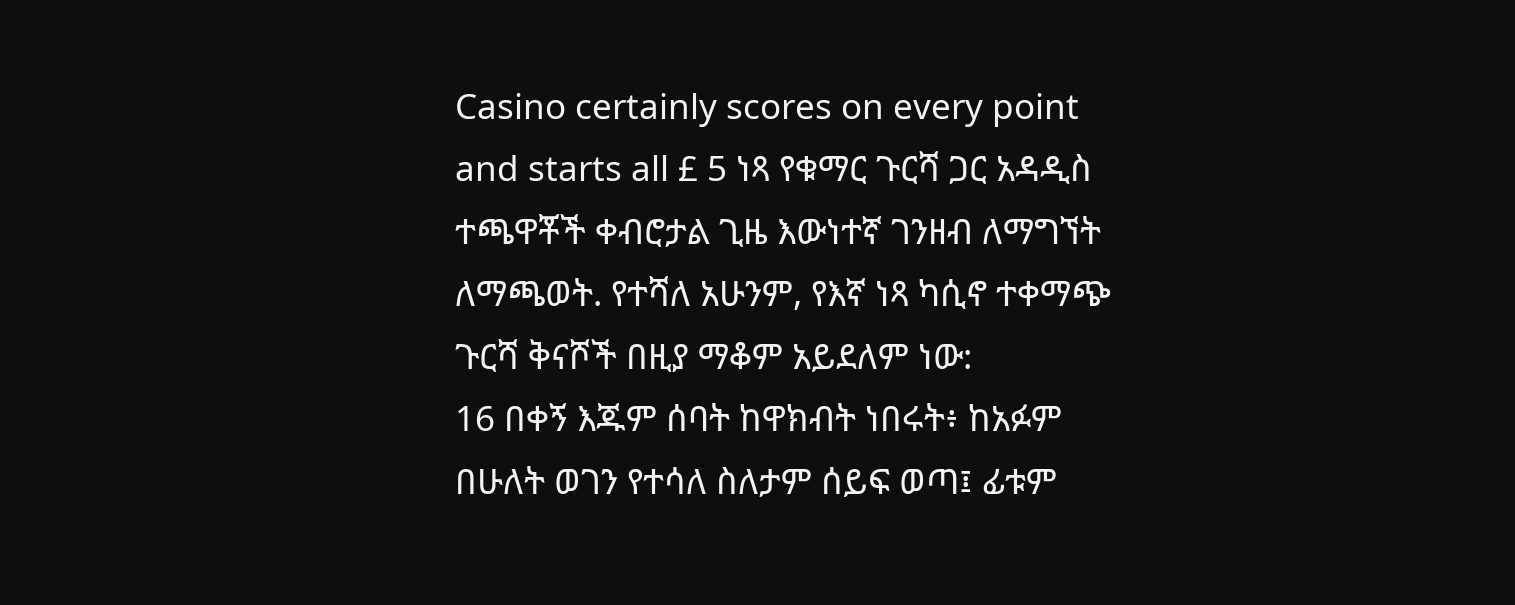Casino certainly scores on every point and starts all £ 5 ነጻ የቁማር ጉርሻ ጋር አዳዲስ ተጫዋቾች ቀብሮታል ጊዜ እውነተኛ ገንዘብ ለማግኘት ለማጫወት. የተሻለ አሁንም, የእኛ ነጻ ካሲኖ ተቀማጭ ጉርሻ ቅናሾች በዚያ ማቆም አይደለም ነው:
16 በቀኝ እጁም ሰባት ከዋክብት ነበሩት፥ ከአፉም በሁለት ወገን የተሳለ ስለታም ሰይፍ ወጣ፤ ፊቱም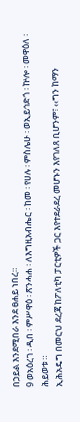በኃይል እንደሚበራ እንደ ፀሐይ ነበረ።
9 ወአዕረገ ፡ ዲበ ፡ ምሥዋዕ ፡ ጽንሓሐ ፡ ለእግዚአብሔር ፡ ከመ ፡ የሀሉ ፡ ምስሌሁ ፡ ወኢይኅድጎ ፡ ኵሎ ፡ መዋዕለ ፡ ሕይወቱ ።
ኢሕአዴግ በመርህ ደረጃ ከፖለቲካ ፓርቲዎች ጋር እየተደራደረ መሆኑን እየገለጸ ቢሆንም፣ ‹‹ግን ከማን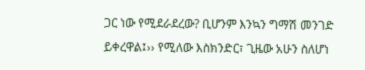ጋር ነው የሚደራደረው? ቢሆንም እንኳን ግማሽ መንገድ ይቀረዋል፤›› የሚለው እስክንድር፣ ጊዜው አሁን ስለሆነ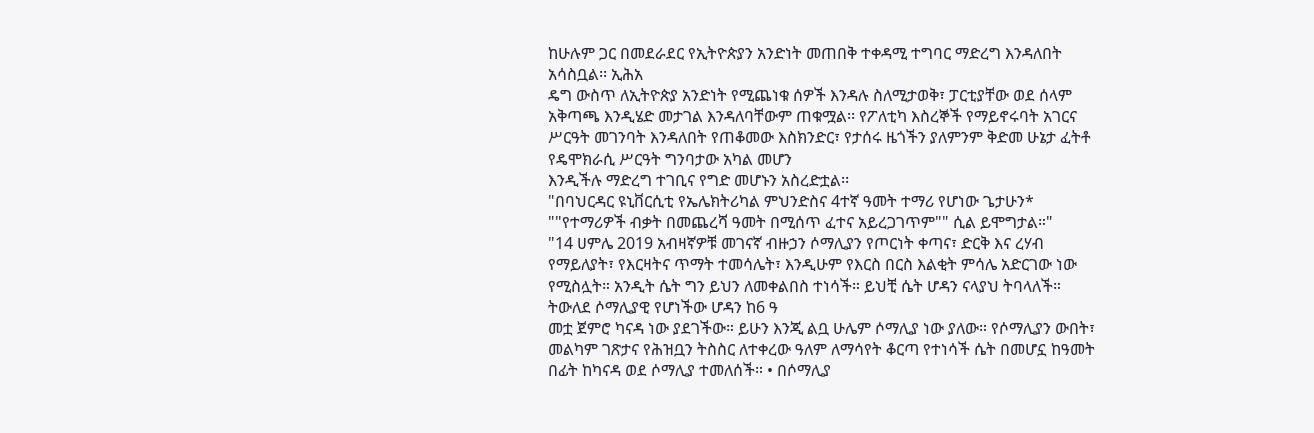ከሁሉም ጋር በመደራደር የኢትዮጵያን አንድነት መጠበቅ ተቀዳሚ ተግባር ማድረግ እንዳለበት አሳስቧል፡፡ ኢሕአ
ዴግ ውስጥ ለኢትዮጵያ አንድነት የሚጨነቁ ሰዎች እንዳሉ ስለሚታወቅ፣ ፓርቲያቸው ወደ ሰላም አቅጣጫ እንዲሄድ መታገል እንዳለባቸውም ጠቁሟል፡፡ የፖለቲካ እስረኞች የማይኖሩባት አገርና ሥርዓት መገንባት እንዳለበት የጠቆመው እስክንድር፣ የታሰሩ ዜጎችን ያለምንም ቅድመ ሁኔታ ፈትቶ የዴሞክራሲ ሥርዓት ግንባታው አካል መሆን
እንዲችሉ ማድረግ ተገቢና የግድ መሆኑን አስረድቷል፡፡
"በባህርዳር ዩኒቨርሲቲ የኤሌክትሪካል ምህንድስና 4ተኛ ዓመት ተማሪ የሆነው ጌታሁን* ""የተማሪዎች ብቃት በመጨረሻ ዓመት በሚሰጥ ፈተና አይረጋገጥም"" ሲል ይሞግታል።"
"14 ሀምሌ 2019 አብዛኛዎቹ መገናኛ ብዙኃን ሶማሊያን የጦርነት ቀጣና፣ ድርቅ እና ረሃብ የማይለያት፣ የእርዛትና ጥማት ተመሳሌት፣ እንዲሁም የእርስ በርስ እልቂት ምሳሌ አድርገው ነው የሚስሏት። አንዲት ሴት ግን ይህን ለመቀልበስ ተነሳች። ይህቺ ሴት ሆዳን ናላያህ ትባላለች። ትውለደ ሶማሊያዊ የሆነችው ሆዳን ከ6 ዓ
መቷ ጀምሮ ካናዳ ነው ያደገችው። ይሁን እንጂ ልቧ ሁሌም ሶማሊያ ነው ያለው። የሶማሊያን ውበት፣ መልካም ገጽታና የሕዝቧን ትስስር ለተቀረው ዓለም ለማሳየት ቆርጣ የተነሳች ሴት በመሆኗ ከዓመት በፊት ከካናዳ ወደ ሶማሊያ ተመለሰች። • በሶማሊያ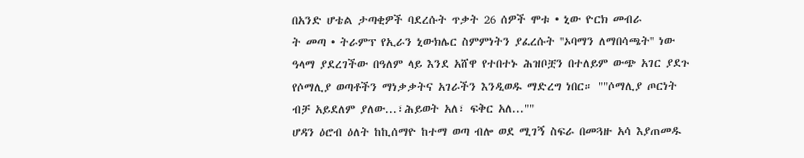በአንድ ሆቴል ታጣቂዎች ባደረሱት ጥቃት 26 ሰዎች ሞቱ • ኒው ዮርክ መብራ
ት መጣ • ትራምፕ የኢራን ኒውክሌር ስምምነትን ያፈረሱት ''ኦባማን ለማበሳጫት'' ነው ዓላማ ያደረገችው በዓለም ላይ እንደ አሸዋ የተበተኑ ሕዝቦቿን በተለይም ውጭ አገር ያደጉ የሶማሊያ ወጣቶችን ማነቃቃትና አገራችን እንዲወዱ ማድረግ ነበር። ""ሶማሊያ ጦርነት ብቻ አይደለም ያለው...፣ሕይወት አለ፣ ፍቅር አለ...""
ሆዳን ዕሮብ ዕለት ከኪሰማዮ ከተማ ወጣ ብሎ ወደ ሚገኝ ስፍራ በመጓዙ አሳ እያጠመዱ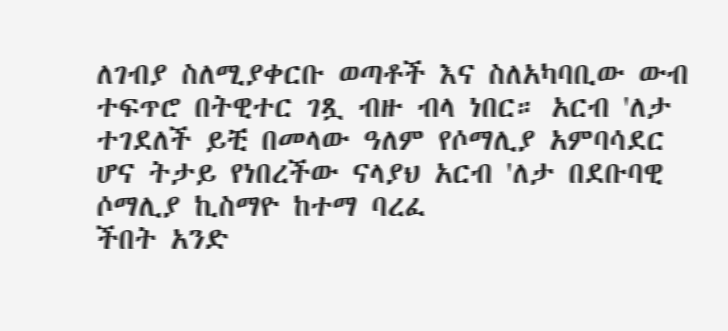ለገብያ ስለሚያቀርቡ ወጣቶች እና ስለአካባቢው ውብ ተፍጥሮ በትዊተር ገጿ ብዙ ብላ ነበር። አርብ 'ለታ ተገደለች ይቺ በመላው ዓለም የሶማሊያ አምባሳደር ሆና ትታይ የነበረችው ናላያህ አርብ 'ለታ በደቡባዊ ሶማሊያ ኪስማዮ ከተማ ባረፈ
ችበት አንድ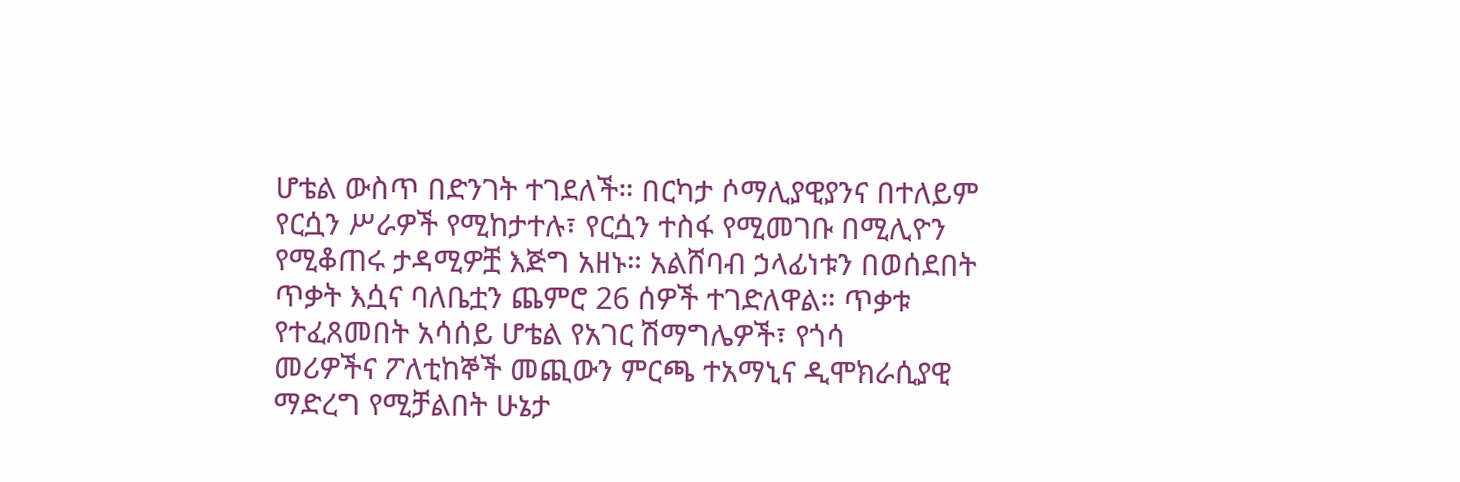ሆቴል ውስጥ በድንገት ተገደለች። በርካታ ሶማሊያዊያንና በተለይም የርሷን ሥራዎች የሚከታተሉ፣ የርሷን ተስፋ የሚመገቡ በሚሊዮን የሚቆጠሩ ታዳሚዎቿ እጅግ አዘኑ። አልሸባብ ኃላፊነቱን በወሰደበት ጥቃት እሷና ባለቤቷን ጨምሮ 26 ሰዎች ተገድለዋል። ጥቃቱ የተፈጸመበት አሳሰይ ሆቴል የአገር ሽማግሌዎች፣ የጎሳ
መሪዎችና ፖለቲከኞች መጪውን ምርጫ ተአማኒና ዲሞክራሲያዊ ማድረግ የሚቻልበት ሁኔታ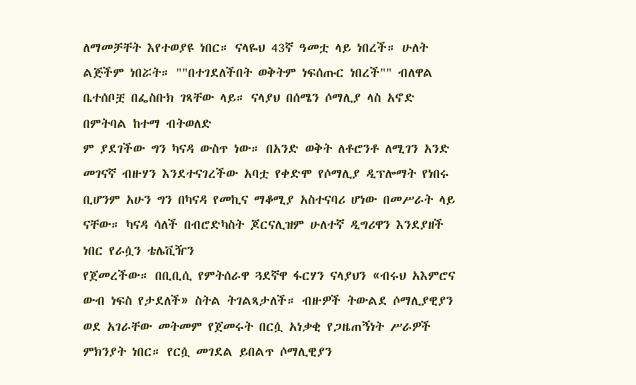ለማመቻቸት እየተወያዩ ነበር። ናላዬህ 43ኛ ዓመቷ ላይ ነበረች። ሁለት ልጅችም ነበሯት። ""በተገደለችበት ወቅትም ነፍሰጡር ነበረች"" ብለዋል ቤተሰቦቿ በፌስቡክ ገጻቸው ላይ። ናላያህ በሰሜን ሶማሊያ ላስ አኖድ በምትባል ከተማ ብትወለድ
ም ያደገችው ግን ካናዳ ውስጥ ነው። በአንድ ወቅት ለቶሮንቶ ለሚገን አንድ መገናኛ ብዙሃን እንደተናገረችው አባቷ የቀድሞ የሶማሊያ ዲፕሎማት የነበሩ ቢሆንም አሁን ግን በካናዳ የመኪና ማቆሚያ አስተናባሪ ሆነው በመሥራት ላይ ናቸው። ካናዳ ሳለች በብሮድካስት ጆርናሊዝም ሁለተኛ ዲግሪዋን እንደያዘች ነበር የራሷን ቴሌቪዥን
የጀመረችው። በቢቢሲ የምትሰራዋ ጓደኛዋ ፋርሃን ናላያህን «ብሩህ አእምሮና ውብ ነፍስ የታደለች» ስትል ትገልጻታለች። ብዙዎች ትውልደ ሶማሊያዊያን ወደ አገራቸው መትመም የጀመሩት በርሷ አነቃቂ የጋዜጠኝነት ሥራዎች ምክንያት ነበር። የርሷ መገደል ይበልጥ ሶማሊዊያን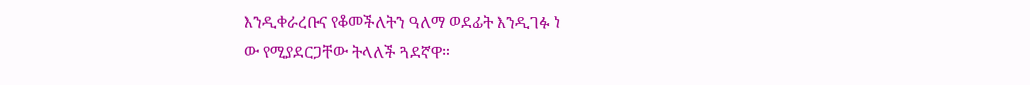እንዲቀራረቡና የቆመችለትን ዓለማ ወደፊት እንዲገፉ ነ
ው የሚያደርጋቸው ትላለች ጓደኛዋ።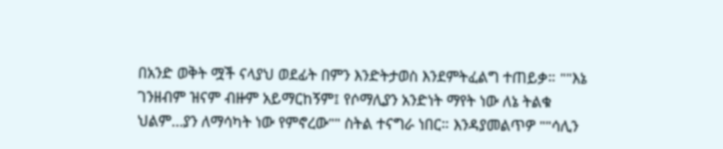በአንድ ወቅት ሟች ናላያህ ወደፊት በምን እንድትታወስ እንደምትፈልግ ተጠይቃ። ""እኔ ገንዘብም ዝናም ብዙም አይማርከኝም፤ የሶማሊያን አንድነት ማየት ነው ለኔ ትልቁ ህልም...ያን ለማሳካት ነው የምኖረው"" ስትል ተናግራ ነበር። እንዳያመልጥዎ ""ሳሊን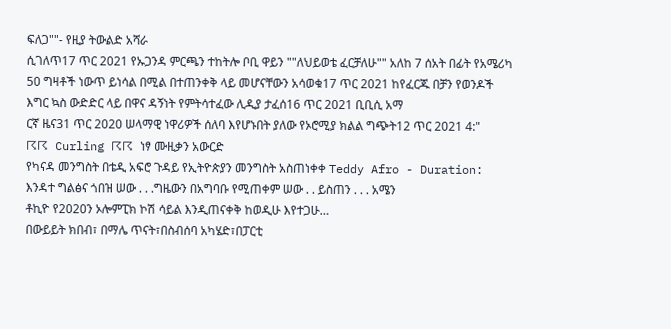ፍለጋ""- የዚያ ትውልድ አሻራ
ሲገለጥ17 ጥር 2021 የኡጋንዳ ምርጫን ተከትሎ ቦቢ ዋይን ""ለህይወቴ ፈርቻለሁ"" አለከ 7 ሰአት በፊት የአሜሪካ 50 ግዛቶች ነውጥ ይነሳል በሚል በተጠንቀቅ ላይ መሆናቸውን አሳወቁ17 ጥር 2021 ከየፈርጁ በቻን የወንዶች እግር ኳስ ውድድር ላይ በዋና ዳኝነት የምትሳተፈው ሊዲያ ታፈሰ16 ጥር 2021 ቢቢሲ አማ
ርኛ ዜና31 ጥር 2020 ሠላማዊ ነዋሪዎች ሰለባ እየሆኑበት ያለው የኦሮሚያ ክልል ግጭት12 ጥር 2021 4:"
☈☈ Curling ☈☈ ነፃ ሙዚቃን አውርድ
የካናዳ መንግስት በቴዲ አፍሮ ጉዳይ የኢትዮጵያን መንግስት አስጠነቀቀ Teddy Afro - Duration:
እንዳተ ግልፅና ጎበዝ ሠው . . .ግዜውን በአግባቡ የሚጠቀም ሠው . . ይስጠን . . . አሜን
ቶኪዮ የ2020ን ኦሎምፒክ ኮሽ ሳይል እንዲጠናቀቅ ከወዲሁ እየተጋሁ…
በውይይት ክበብ፣ በማሌ ጥናት፣በስብሰባ አካሄድ፣በፓርቲ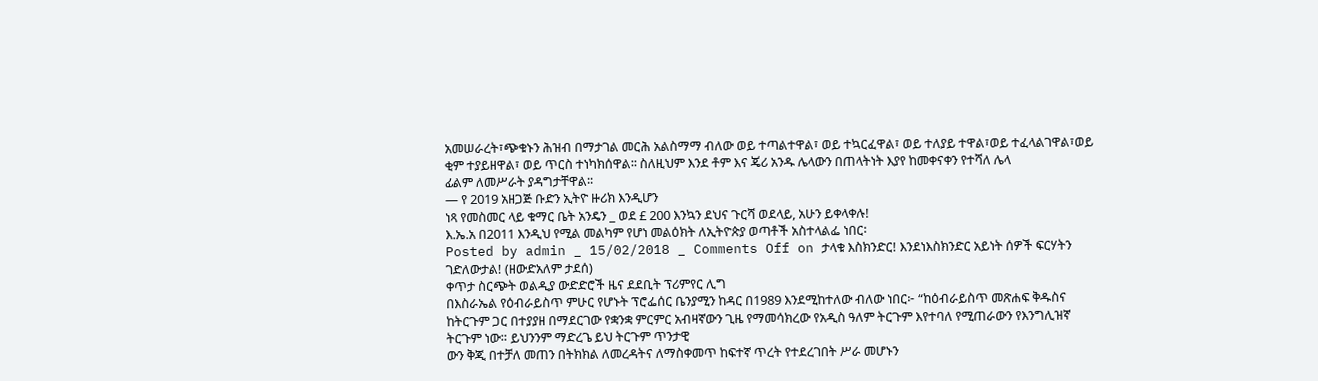አመሠራረት፣ጭቁኑን ሕዝብ በማታገል መርሕ አልስማማ ብለው ወይ ተጣልተዋል፣ ወይ ተኳርፈዋል፣ ወይ ተለያይ ተዋል፣ወይ ተፈላልገዋል፣ወይ ቂም ተያይዘዋል፣ ወይ ጥርስ ተነካክሰዋል፡፡ ስለዚህም እንደ ቶም እና ጄሪ አንዱ ሌላውን በጠላትነት እያየ ከመቀናቀን የተሻለ ሌላ
ፊልም ለመሥራት ያዳግታቸዋል፡፡
— የ 2019 አዘጋጅ ቡድን ኢትዮ ዙሪክ እንዲሆን
ነጻ የመስመር ላይ ቁማር ቤት አንዴን _ ወደ £ 200 እንኳን ደህና ጉርሻ ወደላይ, አሁን ይቀላቀሉ!
እ.ኤ.አ በ2011 እንዲህ የሚል መልካም የሆነ መልዕክት ለኢትዮጵያ ወጣቶች አስተላልፌ ነበር፡
Posted by admin _ 15/02/2018 _ Comments Off on ታላቁ እስክንድር! እንደነእስክንድር አይነት ሰዎች ፍርሃትን ገድለውታል! (ዘውድአለም ታደሰ)
ቀጥታ ስርጭት ወልዲያ ውድድሮች ዜና ደደቢት ፕሪምየር ሊግ
በእስራኤል የዕብራይስጥ ምሁር የሆኑት ፕሮፌሰር ቤንያሚን ከዳር በ1989 እንደሚከተለው ብለው ነበር፦ “ከዕብራይስጥ መጽሐፍ ቅዱስና ከትርጉም ጋር በተያያዘ በማደርገው የቋንቋ ምርምር አብዛኛውን ጊዜ የማመሳክረው የአዲስ ዓለም ትርጉም እየተባለ የሚጠራውን የእንግሊዝኛ ትርጉም ነው። ይህንንም ማድረጌ ይህ ትርጉም ጥንታዊ
ውን ቅጂ በተቻለ መጠን በትክክል ለመረዳትና ለማስቀመጥ ከፍተኛ ጥረት የተደረገበት ሥራ መሆኑን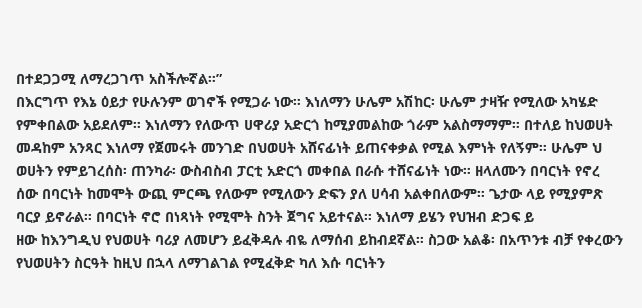በተደጋጋሚ ለማረጋገጥ አስችሎኛል።”
በእርግጥ የእኔ ዕይታ የሁሉንም ወገኖች የሚጋራ ነው። እነለማን ሁሌም አሽከር፡ ሁሌም ታዛዥ የሚለው አካሄድ የምቀበልው አይደለም። እነለማን የለውጥ ሀዋሪያ አድርጎ ከሚያመልከው ጎራም አልስማማም። በተለይ ከህወሀት መዳከም አንጻር እነለማ የጀመሩት መንገድ በህወሀት አሸናፊነት ይጠናቀቃል የሚል እምነት የለኝም። ሁሌም ህ
ወሀትን የምይገረሰስ፡ ጠንካራ፡ ውስብስብ ፓርቲ አድርጎ መቀበል በራሱ ተሸናፊነት ነው። ዘላለሙን በባርነት የኖረ ሰው በባርነት ከመሞት ውጪ ምርጫ የለውም የሚለውን ድፍን ያለ ሀሳብ አልቀበለውም። ጌታው ላይ የሚያምጽ ባርያ ይኖራል። በባርነት ኖሮ በነጻነት የሚሞት ስንት ጀግና አይተናል። እነለማ ይሄን የህዝብ ድጋፍ ይ
ዘው ከእንግዲህ የህወሀት ባሪያ ለመሆን ይፈቅዳሉ ብዬ ለማሰብ ይከብደኛል። ስጋው አልቆ፡ በአጥንቱ ብቻ የቀረውን የህወሀትን ስርዓት ከዚህ በኋላ ለማገልገል የሚፈቅድ ካለ እሱ ባርነትን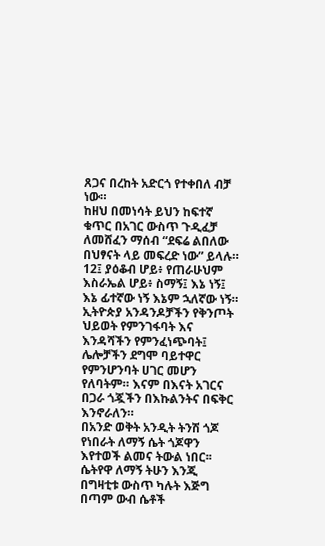ጸጋና በረከት አድርጎ የተቀበለ ብቻ ነው።
ከዘህ በመነሳት ይህን ከፍተኛ ቁጥር በአገር ውስጥ ጉዲፈቻ ለመሸፈን ማሰብ “ደፍሬ ልበለው በህፃናት ላይ መፍረድ ነው” ይላሉ።
12፤ ያዕቆብ ሆይ፥ የጠራሁህም እስራኤል ሆይ፥ ስማኝ፤ እኔ ነኝ፤ እኔ ፊተኛው ነኝ እኔም ኋለኛው ነኝ።
ኢትዮጵያ አንዳንዶቻችን የቅንጦት ህይወት የምንገፋባት እና እንዳሻችን የምንፈነጭባት፤ ሌሎቻችን ደግሞ ባይተዋር የምንሆንባት ሀገር መሆን የለባትም። እናም በእናት አገርና በጋራ ጎጇችን በእኩልንትና በፍቅር እንኖራለን።
በአንድ ወቅት አንዲት ትንሽ ጎጆ የነበራት ለማኝ ሴት ጎጆዋን እየተወች ልመና ትውል ነበር፡፡ ሴትየዋ ለማኝ ትሁን እንጂ በግዛቲቱ ውስጥ ካሉት እጅግ በጣም ውብ ሴቶች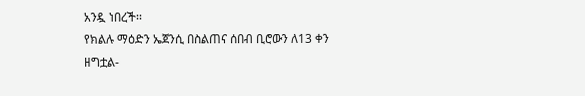አንዷ ነበረች፡፡
የክልሉ ማዕድን ኤጀንሲ በስልጠና ሰበብ ቢሮውን ለ13 ቀን ዘግቷል-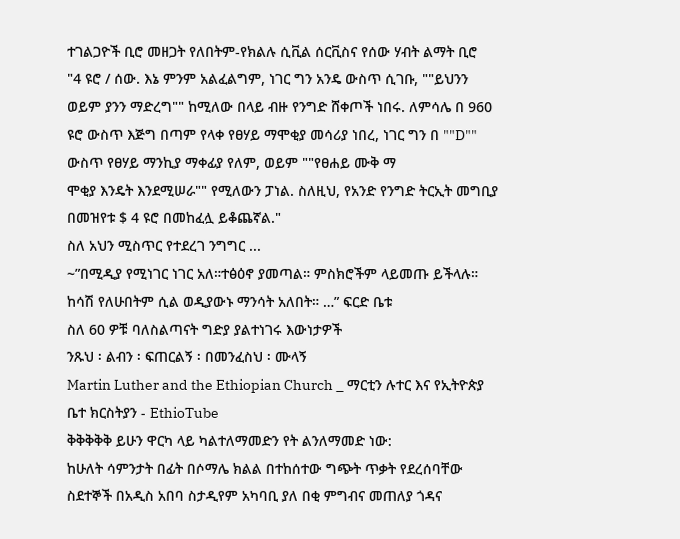ተገልጋዮች ቢሮ መዘጋት የለበትም-የክልሉ ሲቪል ሰርቪስና የሰው ሃብት ልማት ቢሮ
"4 ዩሮ / ሰው. እኔ ምንም አልፈልግም, ነገር ግን አንዴ ውስጥ ሲገቡ, ""ይህንን ወይም ያንን ማድረግ"" ከሚለው በላይ ብዙ የንግድ ሸቀጦች ነበሩ. ለምሳሌ በ 960 ዩሮ ውስጥ እጅግ በጣም የላቀ የፀሃይ ማሞቂያ መሳሪያ ነበረ, ነገር ግን በ ""D"" ውስጥ የፀሃይ ማንኪያ ማቀፊያ የለም, ወይም ""የፀሐይ ሙቅ ማ
ሞቂያ እንዴት እንደሚሠራ"" የሚለውን ፓነል. ስለዚህ, የአንድ የንግድ ትርኢት መግቢያ በመዝየቱ $ 4 ዩሮ በመከፈሏ ይቆጨኛል."
ስለ አህን ሚስጥር የተደረገ ንግግር ...
~”በሚዲያ የሚነገር ነገር አለ።ተፅዕኖ ያመጣል። ምስክሮችም ላይመጡ ይችላሉ። ከሳሽ የለሁበትም ሲል ወዲያውኑ ማንሳት አለበት። …” ፍርድ ቤቱ
ስለ 60 ዎቹ ባለስልጣናት ግድያ ያልተነገሩ እውነታዎች
ንጹህ ፡ ልብን ፡ ፍጠርልኝ ፡ በመንፈስህ ፡ ሙላኝ
Martin Luther and the Ethiopian Church _ ማርቲን ሉተር እና የኢትዮጵያ ቤተ ክርስትያን - EthioTube
ቅቅቅቅቅ ይሁን ዋርካ ላይ ካልተለማመድን የት ልንለማመድ ነው:
ከሁለት ሳምንታት በፊት በሶማሌ ክልል በተከሰተው ግጭት ጥቃት የደረሰባቸው ስደተኞች በአዲስ አበባ ስታዲየም አካባቢ ያለ በቂ ምግብና መጠለያ ጎዳና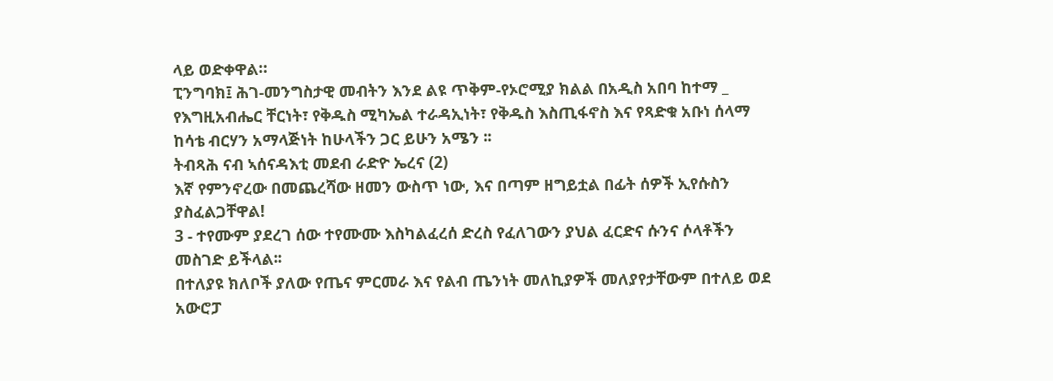ላይ ወድቀዋል።
ፒንግባክ፤ ሕገ-መንግስታዊ መብትን እንደ ልዩ ጥቅም-የኦሮሚያ ክልል በአዲስ አበባ ከተማ _
የእግዚአብሔር ቸርነት፣ የቅዱስ ሚካኤል ተራዳኢነት፣ የቅዱስ እስጢፋኖስ እና የጻድቁ አቡነ ሰላማ ከሳቴ ብርሃን አማላጅነት ከሁላችን ጋር ይሁን አሜን ፡፡
ትብጻሕ ናብ ኣሰናዳእቲ መደብ ራድዮ ኤረና (2)
እኛ የምንኖረው በመጨረሻው ዘመን ውስጥ ነው, እና በጣም ዘግይቷል በፊት ሰዎች ኢየሱስን ያስፈልጋቸዋል!
3 - ተየሙም ያደረገ ሰው ተየሙሙ እስካልፈረሰ ድረስ የፈለገውን ያህል ፈርድና ሱንና ሶላቶችን መስገድ ይችላል፡፡
በተለያዩ ክለቦች ያለው የጤና ምርመራ እና የልብ ጤንነት መለኪያዎች መለያየታቸውም በተለይ ወደ አውሮፓ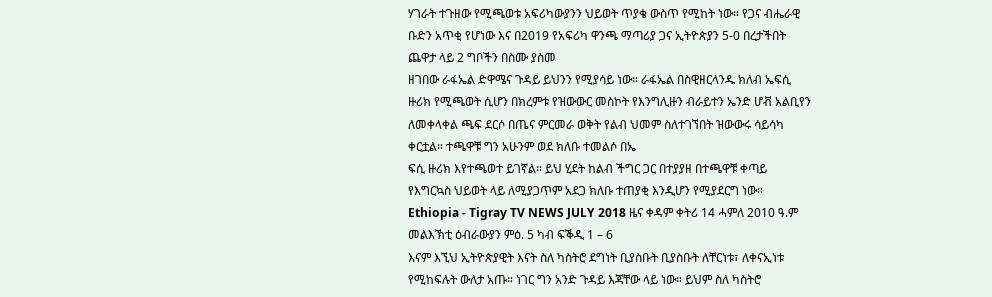ሃገራት ተጉዘው የሚጫወቱ አፍሪካውያንን ህይወት ጥያቄ ውስጥ የሚከት ነው። የጋና ብሔራዊ ቡድን አጥቂ የሆነው እና በ2019 የአፍሪካ ዋንጫ ማጣሪያ ጋና ኢትዮጵያን 5-0 በረታችበት ጨዋታ ላይ 2 ግቦችን በስሙ ያስመ
ዘገበው ራፋኤል ድዋሜና ጉዳይ ይህንን የሚያሳይ ነው። ራፋኤል በስዊዘርላንዱ ክለብ ኤፍሲ ዙሪክ የሚጫወት ሲሆን በክረምቱ የዝውውር መስኮት የእንግሊዙን ብራይተን ኤንድ ሆቭ አልቢየን ለመቀላቀል ጫፍ ደርሶ በጤና ምርመራ ወቅት የልብ ህመም ስለተገኘበት ዝውውሩ ሳይሳካ ቀርቷል። ተጫዋቹ ግን አሁንም ወደ ክለቡ ተመልሶ በኤ
ፍሲ ዙሪክ እየተጫወተ ይገኛል። ይህ ሂደት ከልብ ችግር ጋር በተያያዘ በተጫዋቹ ቀጣይ የእግርኳስ ህይወት ላይ ለሚያጋጥም አደጋ ክለቡ ተጠያቂ እንዲሆን የሚያደርግ ነው።
Ethiopia - Tigray TV NEWS JULY 2018 ዜና ቀዳም ቀትሪ 14 ሓምለ 2010 ዓ.ም
መልእኽቲ ዕብራውያን ምዕ. 5 ካብ ፍቕዲ 1 – 6
እናም እኚህ ኢትዮጵያዊት እናት ስለ ካስትሮ ደግነት ቢያስቡት ቢያስቡት ለቸርነቱ፣ ለቀናኢነቱ የሚከፍሉት ውለታ አጡ። ነገር ግን አንድ ጉዳይ እጃቸው ላይ ነው። ይህም ስለ ካስትሮ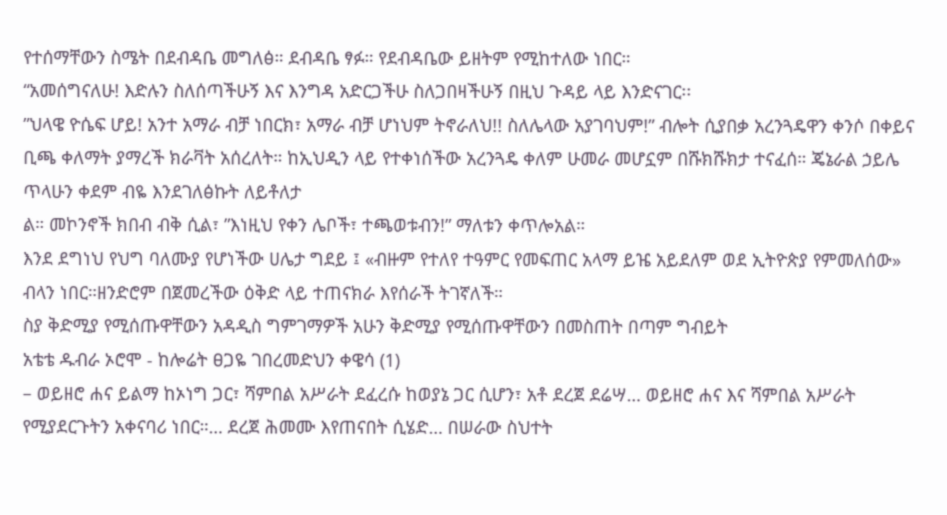የተሰማቸውን ስሜት በደብዳቤ መግለፅ። ደብዳቤ ፃፉ። የደብዳቤው ይዘትም የሚከተለው ነበር።
“አመሰግናለሁ! እድሉን ስለሰጣችሁኝ እና እንግዳ አድርጋችሁ ስለጋበዛችሁኝ በዚህ ጉዳይ ላይ እንድናገር፡፡
”ህላዌ ዮሴፍ ሆይ! አንተ አማራ ብቻ ነበርክ፣ አማራ ብቻ ሆነህም ትኖራለህ!! ስለሌላው አያገባህም!” ብሎት ሲያበቃ አረንጓዴዋን ቀንሶ በቀይና ቢጫ ቀለማት ያማረች ክራቫት አሰረለት። ከኢህዲን ላይ የተቀነሰችው አረንጓዴ ቀለም ሁመራ መሆኗም በሹክሹክታ ተናፈሰ። ጄኔራል ኃይሌ ጥላሁን ቀደም ብዬ እንደገለፅኩት ለይቶለታ
ል። መኮንኖች ክበብ ብቅ ሲል፣ ”እነዚህ የቀን ሌቦች፣ ተጫወቱብን!” ማለቱን ቀጥሎአል።
እንደ ደግነህ የህግ ባለሙያ የሆነችው ሀሌታ ግደይ ፤ «ብዙም የተለየ ተዓምር የመፍጠር አላማ ይዤ አይደለም ወደ ኢትዮጵያ የምመለሰው» ብላን ነበር።ዘንድሮም በጀመረችው ዕቅድ ላይ ተጠናክራ እየሰራች ትገኛለች።
ስያ ቅድሚያ የሚሰጡዋቸውን አዳዲስ ግምገማዎች አሁን ቅድሚያ የሚሰጡዋቸውን በመስጠት በጣም ግብይት
አቴቴ ዱብራ ኦሮሞ - ከሎሬት ፀጋዬ ገበረመድህን ቀዌሳ (1)
– ወይዘሮ ሐና ይልማ ከኦነግ ጋር፣ ሻምበል አሥራት ደፈረሱ ከወያኔ ጋር ሲሆን፣ አቶ ደረጀ ደሬሣ… ወይዘሮ ሐና እና ሻምበል አሥራት የሚያደርጉትን አቀናባሪ ነበር።… ደረጀ ሕመሙ እየጠናበት ሲሄድ… በሠራው ስህተት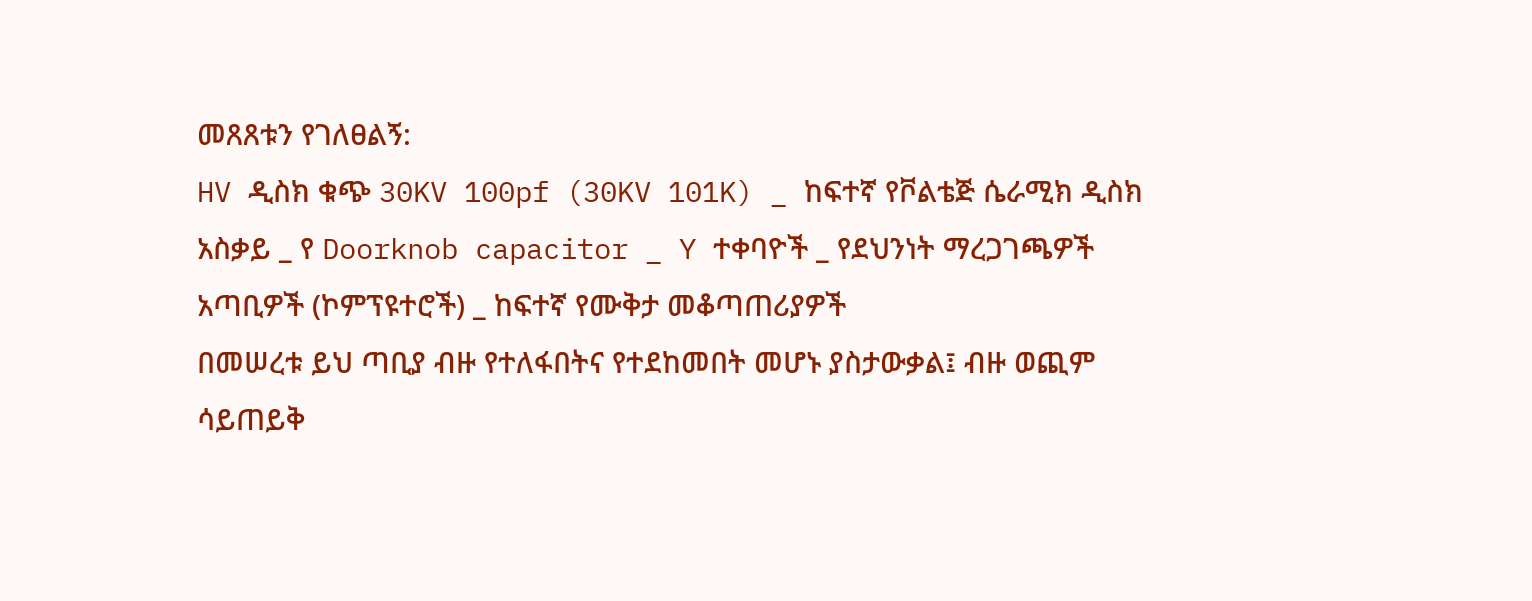መጸጸቱን የገለፀልኝ:
HV ዲስክ ቁጭ 30KV 100pf (30KV 101K) _ ከፍተኛ የቮልቴጅ ሴራሚክ ዲስክ አስቃይ _ የ Doorknob capacitor _ Y ተቀባዮች _ የደህንነት ማረጋገጫዎች አጣቢዎች (ኮምፕዩተሮች) _ ከፍተኛ የሙቅታ መቆጣጠሪያዎች
በመሠረቱ ይህ ጣቢያ ብዙ የተለፋበትና የተደከመበት መሆኑ ያስታውቃል፤ ብዙ ወጪም ሳይጠይቅ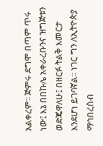አልቀረም፡፡ ጅምሩ ደግሞ በጣም ጥሩ ነው፤ እኔ በበኩሌ አቀራረቡንና ዝግጅቱን ወድጄዋለሁ፤ በዘርፉ ትልቅ እመርታ እንደሆነ ይገባኛል፡፡ ነገር ግን ለኢትዮጵያ ማኅበረሰብ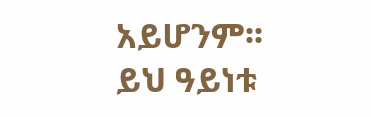አይሆንም፡፡ ይህ ዓይነቱ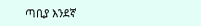ጣቢያ እንደኛ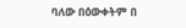ባለው በዕውቀትም በ